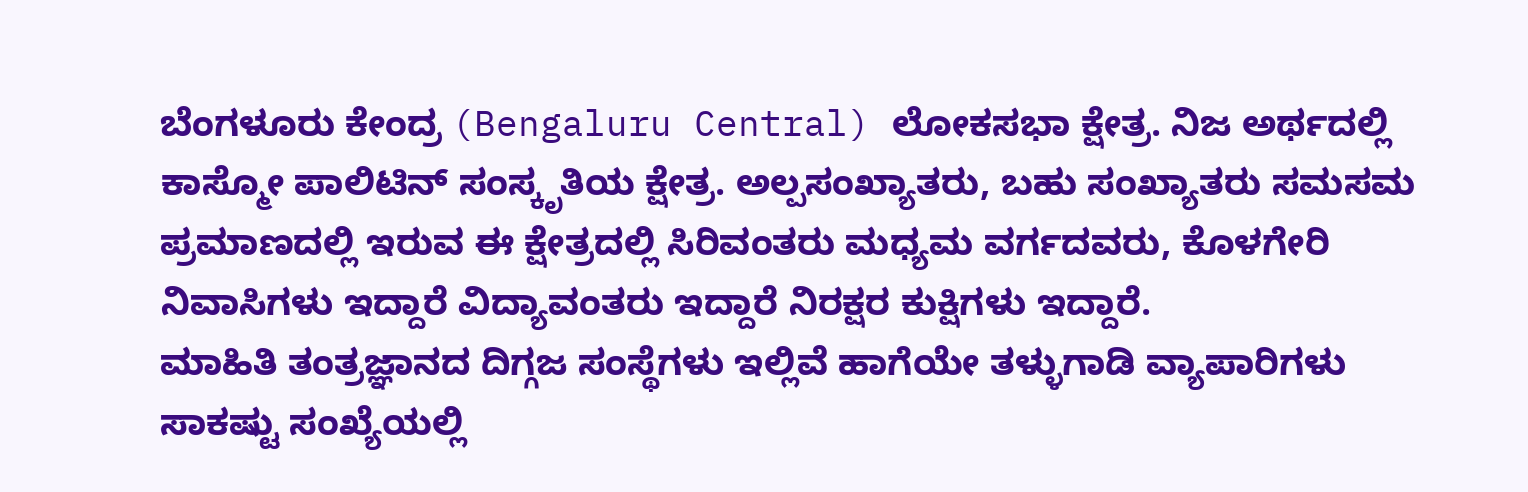ಬೆಂಗಳೂರು ಕೇಂದ್ರ (Bengaluru Central) ಲೋಕಸಭಾ ಕ್ಷೇತ್ರ. ನಿಜ ಅರ್ಥದಲ್ಲಿ ಕಾಸ್ಮೋ ಪಾಲಿಟಿನ್ ಸಂಸ್ಕೃತಿಯ ಕ್ಷೇತ್ರ. ಅಲ್ಪಸಂಖ್ಯಾತರು, ಬಹು ಸಂಖ್ಯಾತರು ಸಮಸಮ ಪ್ರಮಾಣದಲ್ಲಿ ಇರುವ ಈ ಕ್ಷೇತ್ರದಲ್ಲಿ ಸಿರಿವಂತರು ಮಧ್ಯಮ ವರ್ಗದವರು, ಕೊಳಗೇರಿ ನಿವಾಸಿಗಳು ಇದ್ದಾರೆ ವಿದ್ಯಾವಂತರು ಇದ್ದಾರೆ ನಿರಕ್ಷರ ಕುಕ್ಷಿಗಳು ಇದ್ದಾರೆ.
ಮಾಹಿತಿ ತಂತ್ರಜ್ಞಾನದ ದಿಗ್ಗಜ ಸಂಸ್ಥೆಗಳು ಇಲ್ಲಿವೆ ಹಾಗೆಯೇ ತಳ್ಳುಗಾಡಿ ವ್ಯಾಪಾರಿಗಳು ಸಾಕಷ್ಟು ಸಂಖ್ಯೆಯಲ್ಲಿ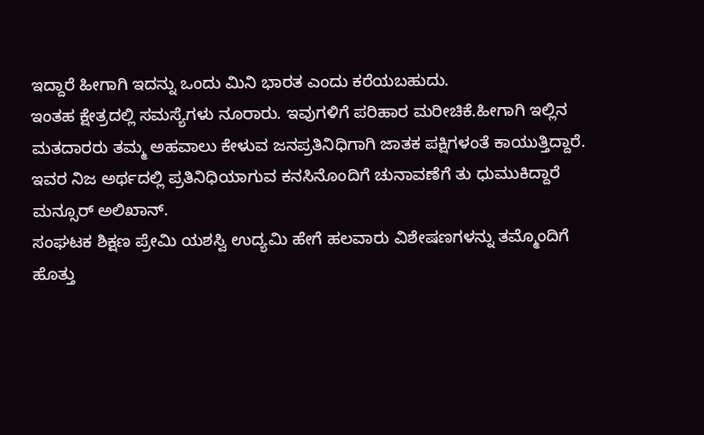ಇದ್ದಾರೆ ಹೀಗಾಗಿ ಇದನ್ನು ಒಂದು ಮಿನಿ ಭಾರತ ಎಂದು ಕರೆಯಬಹುದು.
ಇಂತಹ ಕ್ಷೇತ್ರದಲ್ಲಿ ಸಮಸ್ಯೆಗಳು ನೂರಾರು. ಇವುಗಳಿಗೆ ಪರಿಹಾರ ಮರೀಚಿಕೆ.ಹೀಗಾಗಿ ಇಲ್ಲಿನ ಮತದಾರರು ತಮ್ಮ ಅಹವಾಲು ಕೇಳುವ ಜನಪ್ರತಿನಿಧಿಗಾಗಿ ಜಾತಕ ಪಕ್ಷಿಗಳಂತೆ ಕಾಯುತ್ತಿದ್ದಾರೆ. ಇವರ ನಿಜ ಅರ್ಥದಲ್ಲಿ ಪ್ರತಿನಿಧಿಯಾಗುವ ಕನಸಿನೊಂದಿಗೆ ಚುನಾವಣೆಗೆ ತು ಧುಮುಕಿದ್ದಾರೆ ಮನ್ಸೂರ್ ಅಲಿಖಾನ್.
ಸಂಘಟಕ ಶಿಕ್ಷಣ ಪ್ರೇಮಿ ಯಶಸ್ವಿ ಉದ್ಯಮಿ ಹೇಗೆ ಹಲವಾರು ವಿಶೇಷಣಗಳನ್ನು ತಮ್ಮೊಂದಿಗೆ ಹೊತ್ತು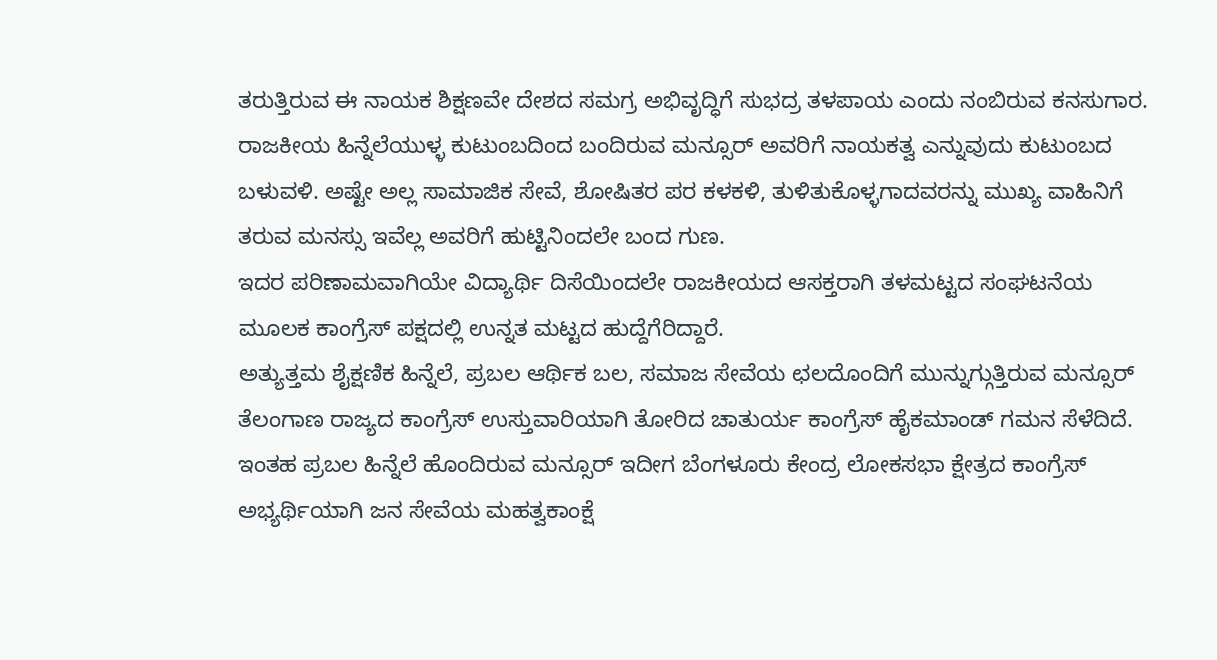ತರುತ್ತಿರುವ ಈ ನಾಯಕ ಶಿಕ್ಷಣವೇ ದೇಶದ ಸಮಗ್ರ ಅಭಿವೃದ್ಧಿಗೆ ಸುಭದ್ರ ತಳಪಾಯ ಎಂದು ನಂಬಿರುವ ಕನಸುಗಾರ.
ರಾಜಕೀಯ ಹಿನ್ನೆಲೆಯುಳ್ಳ ಕುಟುಂಬದಿಂದ ಬಂದಿರುವ ಮನ್ಸೂರ್ ಅವರಿಗೆ ನಾಯಕತ್ವ ಎನ್ನುವುದು ಕುಟುಂಬದ ಬಳುವಳಿ. ಅಷ್ಟೇ ಅಲ್ಲ ಸಾಮಾಜಿಕ ಸೇವೆ, ಶೋಷಿತರ ಪರ ಕಳಕಳಿ, ತುಳಿತುಕೊಳ್ಳಗಾದವರನ್ನು ಮುಖ್ಯ ವಾಹಿನಿಗೆ ತರುವ ಮನಸ್ಸು ಇವೆಲ್ಲ ಅವರಿಗೆ ಹುಟ್ಟಿನಿಂದಲೇ ಬಂದ ಗುಣ.
ಇದರ ಪರಿಣಾಮವಾಗಿಯೇ ವಿದ್ಯಾರ್ಥಿ ದಿಸೆಯಿಂದಲೇ ರಾಜಕೀಯದ ಆಸಕ್ತರಾಗಿ ತಳಮಟ್ಟದ ಸಂಘಟನೆಯ ಮೂಲಕ ಕಾಂಗ್ರೆಸ್ ಪಕ್ಷದಲ್ಲಿ ಉನ್ನತ ಮಟ್ಟದ ಹುದ್ದೆಗೆರಿದ್ದಾರೆ.
ಅತ್ಯುತ್ತಮ ಶೈಕ್ಷಣಿಕ ಹಿನ್ನೆಲೆ, ಪ್ರಬಲ ಆರ್ಥಿಕ ಬಲ, ಸಮಾಜ ಸೇವೆಯ ಛಲದೊಂದಿಗೆ ಮುನ್ನುಗ್ಗುತ್ತಿರುವ ಮನ್ಸೂರ್ ತೆಲಂಗಾಣ ರಾಜ್ಯದ ಕಾಂಗ್ರೆಸ್ ಉಸ್ತುವಾರಿಯಾಗಿ ತೋರಿದ ಚಾತುರ್ಯ ಕಾಂಗ್ರೆಸ್ ಹೈಕಮಾಂಡ್ ಗಮನ ಸೆಳೆದಿದೆ.
ಇಂತಹ ಪ್ರಬಲ ಹಿನ್ನೆಲೆ ಹೊಂದಿರುವ ಮನ್ಸೂರ್ ಇದೀಗ ಬೆಂಗಳೂರು ಕೇಂದ್ರ ಲೋಕಸಭಾ ಕ್ಷೇತ್ರದ ಕಾಂಗ್ರೆಸ್ ಅಭ್ಯರ್ಥಿಯಾಗಿ ಜನ ಸೇವೆಯ ಮಹತ್ವಕಾಂಕ್ಷೆ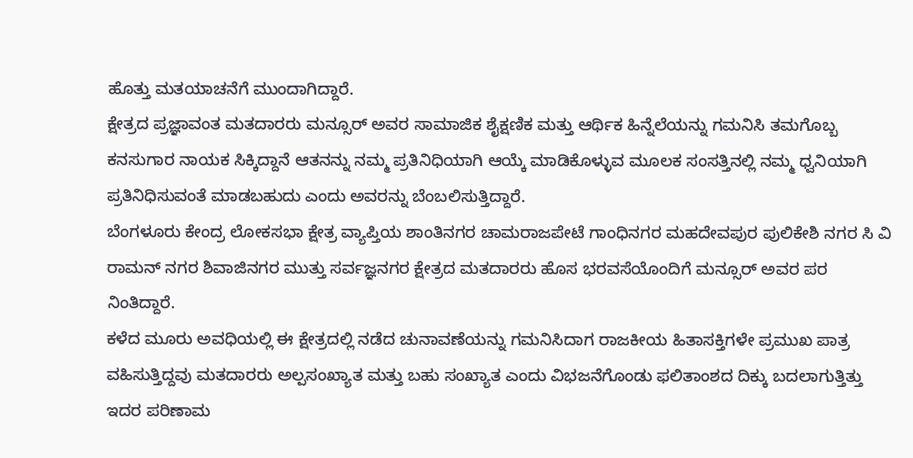ಹೊತ್ತು ಮತಯಾಚನೆಗೆ ಮುಂದಾಗಿದ್ದಾರೆ.
ಕ್ಷೇತ್ರದ ಪ್ರಜ್ಞಾವಂತ ಮತದಾರರು ಮನ್ಸೂರ್ ಅವರ ಸಾಮಾಜಿಕ ಶೈಕ್ಷಣಿಕ ಮತ್ತು ಆರ್ಥಿಕ ಹಿನ್ನೆಲೆಯನ್ನು ಗಮನಿಸಿ ತಮಗೊಬ್ಬ ಕನಸುಗಾರ ನಾಯಕ ಸಿಕ್ಕಿದ್ದಾನೆ ಆತನನ್ನು ನಮ್ಮ ಪ್ರತಿನಿಧಿಯಾಗಿ ಆಯ್ಕೆ ಮಾಡಿಕೊಳ್ಳುವ ಮೂಲಕ ಸಂಸತ್ತಿನಲ್ಲಿ ನಮ್ಮ ಧ್ವನಿಯಾಗಿ ಪ್ರತಿನಿಧಿಸುವಂತೆ ಮಾಡಬಹುದು ಎಂದು ಅವರನ್ನು ಬೆಂಬಲಿಸುತ್ತಿದ್ದಾರೆ.
ಬೆಂಗಳೂರು ಕೇಂದ್ರ ಲೋಕಸಭಾ ಕ್ಷೇತ್ರ ವ್ಯಾಪ್ತಿಯ ಶಾಂತಿನಗರ ಚಾಮರಾಜಪೇಟೆ ಗಾಂಧಿನಗರ ಮಹದೇವಪುರ ಪುಲಿಕೇಶಿ ನಗರ ಸಿ ವಿ ರಾಮನ್ ನಗರ ಶಿವಾಜಿನಗರ ಮುತ್ತು ಸರ್ವಜ್ಞನಗರ ಕ್ಷೇತ್ರದ ಮತದಾರರು ಹೊಸ ಭರವಸೆಯೊಂದಿಗೆ ಮನ್ಸೂರ್ ಅವರ ಪರ ನಿಂತಿದ್ದಾರೆ.
ಕಳೆದ ಮೂರು ಅವಧಿಯಲ್ಲಿ ಈ ಕ್ಷೇತ್ರದಲ್ಲಿ ನಡೆದ ಚುನಾವಣೆಯನ್ನು ಗಮನಿಸಿದಾಗ ರಾಜಕೀಯ ಹಿತಾಸಕ್ತಿಗಳೇ ಪ್ರಮುಖ ಪಾತ್ರ ವಹಿಸುತ್ತಿದ್ದವು ಮತದಾರರು ಅಲ್ಪಸಂಖ್ಯಾತ ಮತ್ತು ಬಹು ಸಂಖ್ಯಾತ ಎಂದು ವಿಭಜನೆಗೊಂಡು ಫಲಿತಾಂಶದ ದಿಕ್ಕು ಬದಲಾಗುತ್ತಿತ್ತು ಇದರ ಪರಿಣಾಮ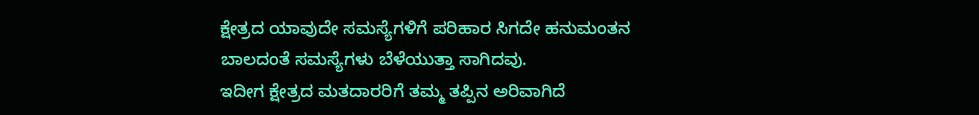ಕ್ಷೇತ್ರದ ಯಾವುದೇ ಸಮಸ್ಯೆಗಳಿಗೆ ಪರಿಹಾರ ಸಿಗದೇ ಹನುಮಂತನ ಬಾಲದಂತೆ ಸಮಸ್ಯೆಗಳು ಬೆಳೆಯುತ್ತಾ ಸಾಗಿದವು.
ಇದೀಗ ಕ್ಷೇತ್ರದ ಮತದಾರರಿಗೆ ತಮ್ಮ ತಪ್ಪಿನ ಅರಿವಾಗಿದೆ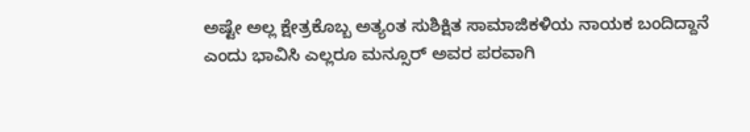ಅಷ್ಟೇ ಅಲ್ಲ ಕ್ಷೇತ್ರಕೊಬ್ಬ ಅತ್ಯಂತ ಸುಶಿಕ್ಷಿತ ಸಾಮಾಜಿಕಳಿಯ ನಾಯಕ ಬಂದಿದ್ದಾನೆ ಎಂದು ಭಾವಿಸಿ ಎಲ್ಲರೂ ಮನ್ಸೂರ್ ಅವರ ಪರವಾಗಿ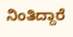ನಿಂತಿದ್ದಾರೆ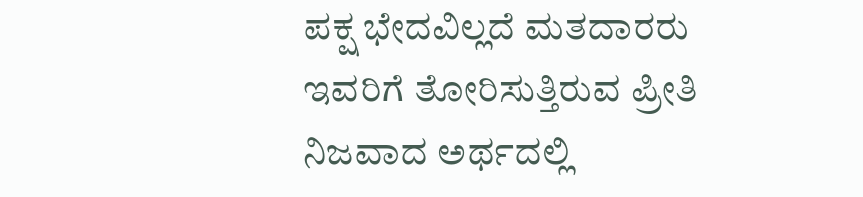ಪಕ್ಷ ಭೇದವಿಲ್ಲದೆ ಮತದಾರರು ಇವರಿಗೆ ತೋರಿಸುತ್ತಿರುವ ಪ್ರೀತಿ ನಿಜವಾದ ಅರ್ಥದಲ್ಲಿ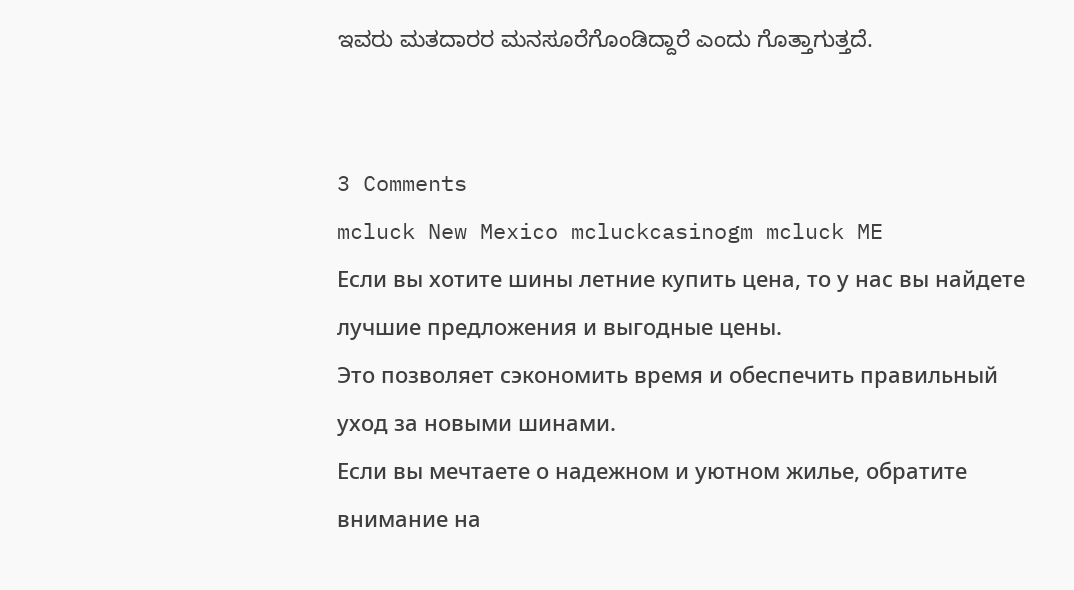ಇವರು ಮತದಾರರ ಮನಸೂರೆಗೊಂಡಿದ್ದಾರೆ ಎಂದು ಗೊತ್ತಾಗುತ್ತದೆ.


3 Comments
mcluck New Mexico mcluckcasinogm mcluck ME
Если вы хотите шины летние купить цена, то у нас вы найдете лучшие предложения и выгодные цены.
Это позволяет сэкономить время и обеспечить правильный уход за новыми шинами.
Если вы мечтаете о надежном и уютном жилье, обратите внимание на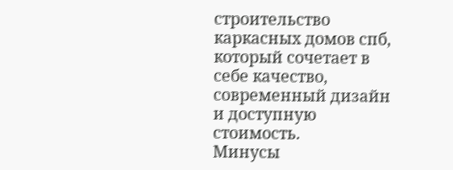строительство каркасных домов спб, который сочетает в себе качество, современный дизайн и доступную стоимость.
Минусы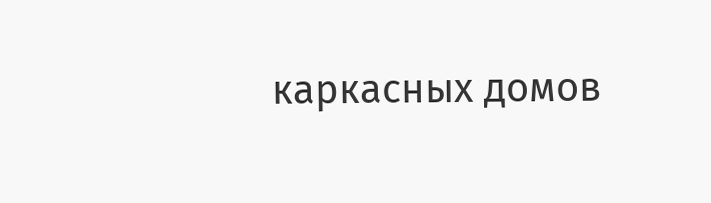каркасных домов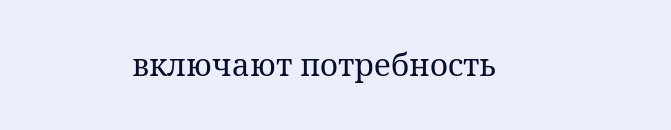включают потребность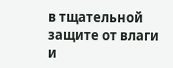в тщательной защите от влаги и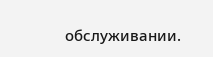обслуживании.